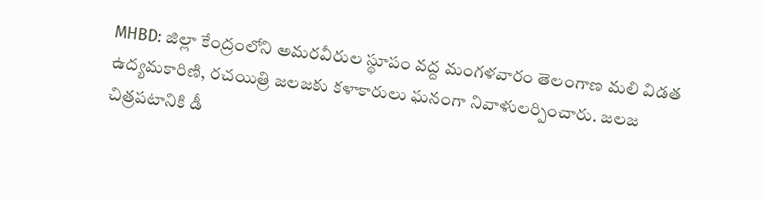MHBD: జిల్లా కేంద్రంలోని అమరవీరుల స్థూపం వద్ద మంగళవారం తెలంగాణ మలి విడత ఉద్యమకారిణి, రచయిత్రి జలజకు కళాకారులు ఘనంగా నివాళులర్పించారు. జలజ చిత్రపటానికి డీ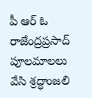పీ ఆర్ ఓ రాజేంద్రప్రసాద్ పూలమాలలు వేసి శ్రద్ధాంజలి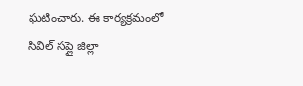ఘటించారు. ఈ కార్యక్రమంలో సివిల్ సప్లై జిల్లా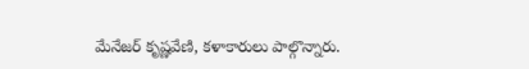మేనేజర్ కృష్ణవేణి, కళాకారులు పాల్గొన్నారు.